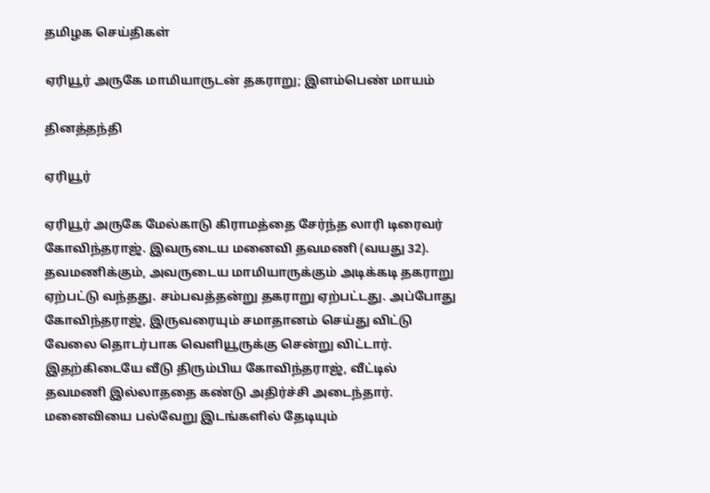தமிழக செய்திகள்

ஏரியூர் அருகே மாமியாருடன் தகராறு; இளம்பெண் மாயம்

தினத்தந்தி

ஏரியூர்

ஏரியூர் அருகே மேல்காடு கிராமத்தை சேர்ந்த லாரி டிரைவர் கோவிந்தராஜ். இவருடைய மனைவி தவமணி (வயது 32). தவமணிக்கும், அவருடைய மாமியாருக்கும் அடிக்கடி தகராறு ஏற்பட்டு வந்தது. சம்பவத்தன்று தகராறு ஏற்பட்டது. அப்போது கோவிந்தராஜ், இருவரையும் சமாதானம் செய்து விட்டு வேலை தொடர்பாக வெளியூருக்கு சென்று விட்டார். இதற்கிடையே வீடு திரும்பிய கோவிந்தராஜ், வீட்டில் தவமணி இல்லாததை கண்டு அதிர்ச்சி அடைந்தார். மனைவியை பல்வேறு இடங்களில் தேடியும்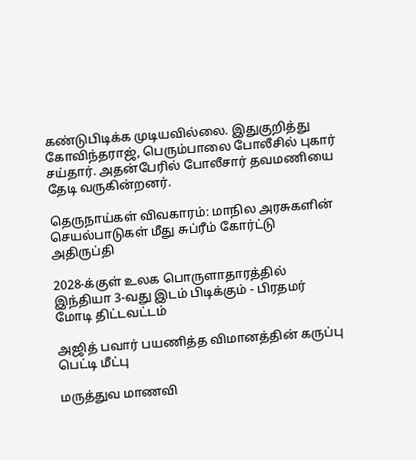கண்டுபிடிக்க முடியவில்லை. இதுகுறித்து கோவிந்தராஜ், பெரும்பாலை போலீசில் புகார் சய்தார். அதன்பேரில் போலீசார் தவமணியை தேடி வருகின்றனர்.

தெருநாய்கள் விவகாரம்: மாநில அரசுகளின் செயல்பாடுகள் மீது சுப்ரீம் கோர்ட்டு அதிருப்தி

2028-க்குள் உலக பொருளாதாரத்தில் இந்தியா 3-வது இடம் பிடிக்கும் - பிரதமர் மோடி திட்டவட்டம்

அஜித் பவார் பயணித்த விமானத்தின் கருப்பு பெட்டி மீட்பு

மருத்துவ மாணவி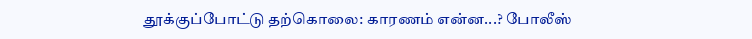தூக்குப்போட்டு தற்கொலை: காரணம் என்ன...? போலீஸ்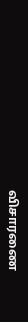விசாரணை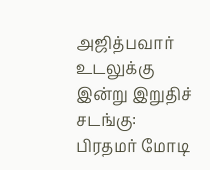அஜித்பவார் உடலுக்கு இன்று இறுதிச் சடங்கு: பிரதமர் மோடி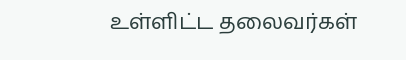உள்ளிட்ட தலைவர்கள்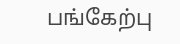பங்கேற்பு